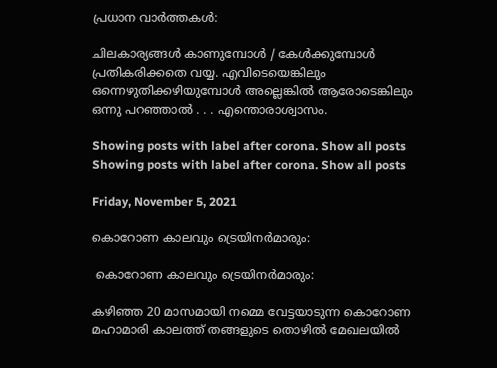പ്രധാന വാര്‍ത്തകള്‍:

ചിലകാര്യങ്ങള്‍ കാണുമ്പോള്‍ / കേള്‍ക്കുമ്പോള്‍ പ്രതികരിക്കതെ വയ്യ. എവിടെയെങ്കിലും ഒന്നെഴുതിക്കഴിയുമ്പോള്‍ അല്ലെങ്കില്‍ ആരോടെങ്കിലും ഒന്നു പറഞ്ഞാല്‍ . . . എന്തൊരാശ്വാസം.

Showing posts with label after corona. Show all posts
Showing posts with label after corona. Show all posts

Friday, November 5, 2021

കൊറോണ കാലവും ട്രെയിനർമാരും:

 കൊറോണ കാലവും ട്രെയിനർമാരും:

കഴിഞ്ഞ 20 മാസമായി നമ്മെ വേട്ടയാടുന്ന കൊറോണ മഹാമാരി കാലത്ത് തങ്ങളുടെ തൊഴിൽ മേഖലയിൽ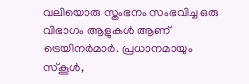വലിയൊരു സ്തംഭനം സംഭവിച്ച ഒരു വിഭാഗം ആളുകൾ ആണ് ട്രെയിനർമാർ. പ്രധാനമായും സ്‌കൂൾ,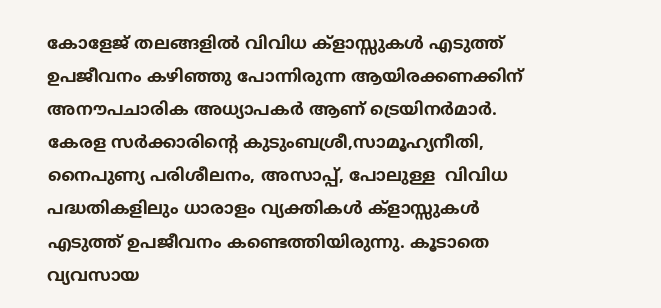കോളേജ് തലങ്ങളിൽ വിവിധ ക്‌ളാസ്സുകൾ എടുത്ത് ഉപജീവനം കഴിഞ്ഞു പോന്നിരുന്ന ആയിരക്കണക്കിന് അനൗപചാരിക അധ്യാപകർ ആണ് ട്രെയിനർമാർ. കേരള സർക്കാരിന്റെ കുടുംബശ്രീ,സാമൂഹ്യനീതി, നൈപുണ്യ പരിശീലനം, അസാപ്പ്, പോലുള്ള  വിവിധ പദ്ധതികളിലും ധാരാളം വ്യക്തികൾ ക്‌ളാസ്സുകൾ എടുത്ത് ഉപജീവനം കണ്ടെത്തിയിരുന്നു. കൂടാതെ വ്യവസായ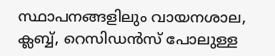സ്ഥാപനങ്ങളിലും വായനശാല, ക്ലബ്ബ്, റെസിഡൻസ് പോലുള്ള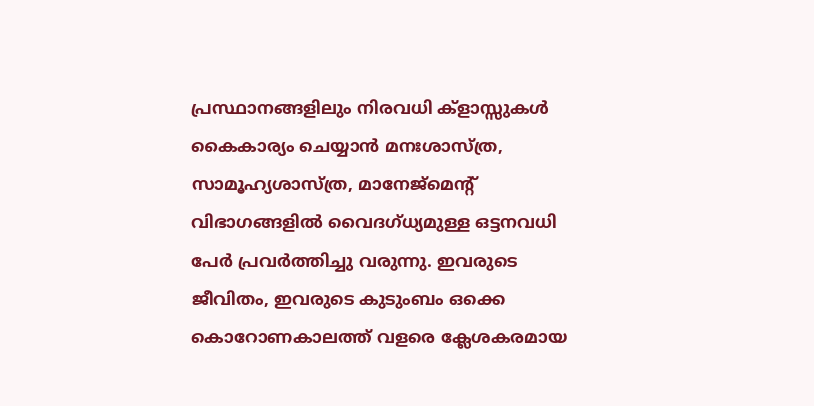പ്രസ്ഥാനങ്ങളിലും നിരവധി ക്‌ളാസ്സുകൾ കൈകാര്യം ചെയ്യാൻ മനഃശാസ്ത്ര, സാമൂഹ്യശാസ്ത്ര, മാനേജ്‌മെന്റ് വിഭാഗങ്ങളിൽ വൈദഗ്ധ്യമുള്ള ഒട്ടനവധി പേർ പ്രവർത്തിച്ചു വരുന്നു. ഇവരുടെ ജീവിതം, ഇവരുടെ കുടുംബം ഒക്കെ കൊറോണകാലത്ത് വളരെ ക്ലേശകരമായ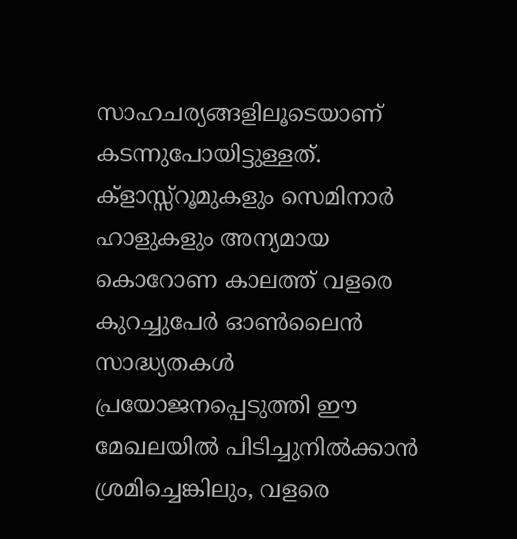സാഹചര്യങ്ങളിലൂടെയാണ് കടന്നുപോയിട്ടുള്ളത്. ക്‌ളാസ്സ്‌റൂമുകളും സെമിനാർ ഹാളുകളും അന്യമായ കൊറോണ കാലത്ത് വളരെ കുറച്ചുപേർ ഓൺലൈൻ സാദ്ധ്യതകൾ പ്രയോജനപ്പെടുത്തി ഈ മേഖലയിൽ പിടിച്ചുനിൽക്കാൻ ശ്രമിച്ചെങ്കിലും, വളരെ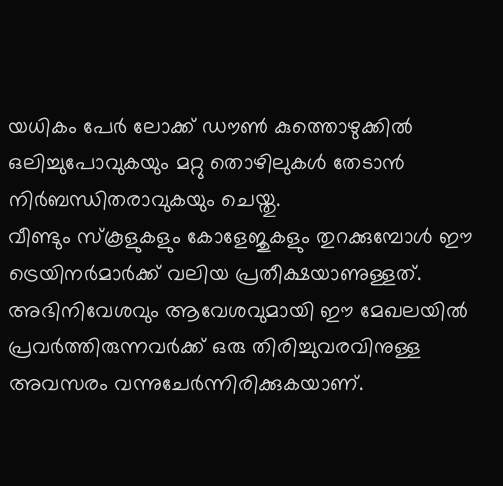യധികം പേർ ലോക്ക് ഡൗൺ കുത്തൊഴുക്കിൽ   ഒലിച്ചുപോവുകയും മറ്റു തൊഴിലുകൾ തേടാൻ നിർബന്ധിതരാവുകയും ചെയ്തു.
വീണ്ടും സ്‌കൂളുകളും കോളേജുകളും തുറക്കുമ്പോൾ ഈ ട്രെയിനർമാർക്ക് വലിയ പ്രതീക്ഷയാണുള്ളത്. അഭിനിവേശവും ആവേശവുമായി ഈ മേഖലയിൽ പ്രവർത്തിരുന്നവർക്ക് ഒരു തിരിച്ചുവരവിനുള്ള അവസരം വന്നുചേർന്നിരിക്കുകയാണ്.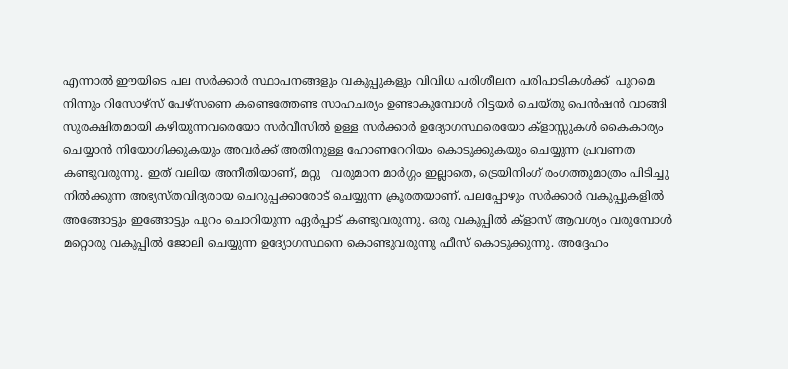എന്നാൽ ഈയിടെ പല സർക്കാർ സ്ഥാപനങ്ങളും വകുപ്പുകളും വിവിധ പരിശീലന പരിപാടികൾക്ക്  പുറമെ നിന്നും റിസോഴ്‌സ് പേഴ്സണെ കണ്ടെത്തേണ്ട സാഹചര്യം ഉണ്ടാകുമ്പോൾ റിട്ടയർ ചെയ്തു പെൻഷൻ വാങ്ങി സുരക്ഷിതമായി കഴിയുന്നവരെയോ സർവീസിൽ ഉള്ള സർക്കാർ ഉദ്യോഗസ്ഥരെയോ ക്‌ളാസ്സുകൾ കൈകാര്യം ചെയ്യാൻ നിയോഗിക്കുകയും അവർക്ക് അതിനുള്ള ഹോണറേറിയം കൊടുക്കുകയും ചെയ്യുന്ന പ്രവണത കണ്ടുവരുന്നു. ഇത് വലിയ അനീതിയാണ്, മറ്റു   വരുമാന മാർഗ്ഗം ഇല്ലാതെ, ട്രെയിനിംഗ് രംഗത്തുമാത്രം പിടിച്ചു നിൽക്കുന്ന അഭ്യസ്തവിദ്യരായ ചെറുപ്പക്കാരോട് ചെയ്യുന്ന ക്രൂരതയാണ്. പലപ്പോഴും സർക്കാർ വകുപ്പുകളിൽ അങ്ങോട്ടും ഇങ്ങോട്ടും പുറം ചൊറിയുന്ന ഏർപ്പാട് കണ്ടുവരുന്നു. ഒരു വകുപ്പിൽ ക്‌ളാസ് ആവശ്യം വരുമ്പോൾ മറ്റൊരു വകുപ്പിൽ ജോലി ചെയ്യുന്ന ഉദ്യോഗസ്ഥനെ കൊണ്ടുവരുന്നു ഫീസ് കൊടുക്കുന്നു. അദ്ദേഹം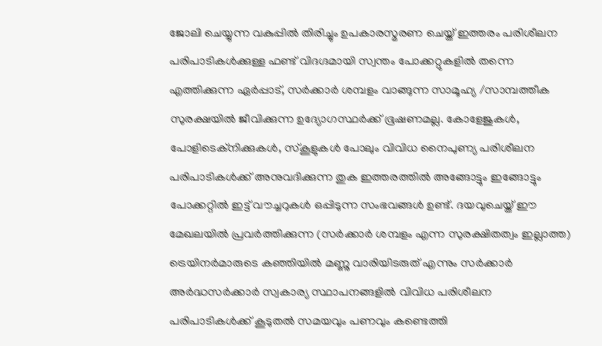ജോലി ചെയ്യുന്ന വകുപ്പിൽ തിരിച്ചും ഉപകാരസ്മരണ ചെയ്ത് ഇത്തരം പരിശീലന പരിപാടികൾക്കുള്ള ഫണ്ട് വിദഗ്ദമായി സ്വന്തം പോക്കറ്റുകളിൽ തന്നെ എത്തിക്കുന്ന ഏർപ്പാട്, സർക്കാർ ശമ്പളം വാങ്ങുന്ന സാമൂഹ്യ /സാമ്പത്തീക സുരക്ഷയിൽ ജീവിക്കുന്ന ഉദ്യോഗസ്ഥർക്ക് ഭൂഷണമല്ല. കോളേജുകൾ, പോളിടെക്‌നിക്കുകൾ, സ്‌കൂളുകൾ പോലും വിവിധ നൈപുണ്യ പരിശീലന പരിപാടികൾക്ക് അനുവദിക്കുന്ന തുക ഇത്തരത്തിൽ അങ്ങോട്ടും ഇങ്ങോട്ടും പോക്കറ്റിൽ ഇട്ട് വൗച്ചറുകൾ ഒപ്പിടുന്ന സംഭവങ്ങൾ ഉണ്ട്. ദയവുചെയ്ത് ഈ മേഖലയിൽ പ്രവർത്തിക്കുന്ന (സർക്കാർ ശമ്പളം എന്ന സുരക്ഷിതത്വം ഇല്ലാത്ത) ട്രെയിനർമാരുടെ കഞ്ഞിയിൽ മണ്ണു വാരിയിടരുത് എന്നും സർക്കാർ അർദ്ധസർക്കാർ സ്വകാര്യ സ്ഥാപനങ്ങളിൽ വിവിധ പരിശീലന പരിപാടികൾക്ക് കൂടുതൽ സമയവും പണവും കണ്ടെത്തി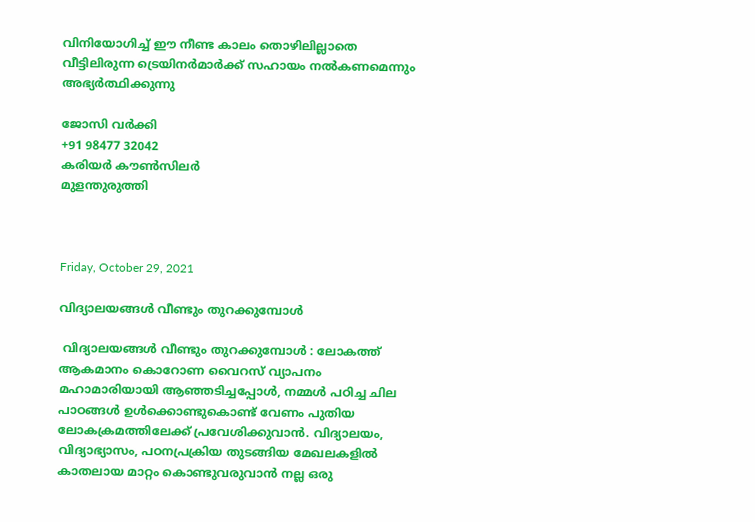വിനിയോഗിച്ച് ഈ നീണ്ട കാലം തൊഴിലില്ലാതെ വീട്ടിലിരുന്ന ട്രെയിനർമാർക്ക് സഹായം നൽകണമെന്നും അഭ്യർത്ഥിക്കുന്നു

ജോസി വർക്കി
+91 98477 32042
കരിയർ കൗൺസിലർ
മുളന്തുരുത്തി



Friday, October 29, 2021

വിദ്യാലയങ്ങൾ വീണ്ടും തുറക്കുമ്പോൾ

 വിദ്യാലയങ്ങൾ വീണ്ടും തുറക്കുമ്പോൾ : ലോകത്ത് ആകമാനം കൊറോണ വൈറസ് വ്യാപനം മഹാമാരിയായി ആഞ്ഞടിച്ചപ്പോൾ, നമ്മൾ പഠിച്ച ചില പാഠങ്ങൾ ഉൾക്കൊണ്ടുകൊണ്ട് വേണം പുതിയ ലോകക്രമത്തിലേക്ക് പ്രവേശിക്കുവാൻ. വിദ്യാലയം, വിദ്യാഭ്യാസം, പഠനപ്രക്രിയ തുടങ്ങിയ മേഖലകളിൽ കാതലായ മാറ്റം കൊണ്ടുവരുവാൻ നല്ല ഒരു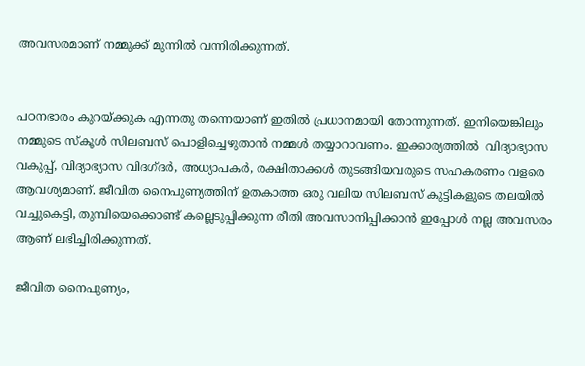അവസരമാണ് നമ്മുക്ക് മുന്നിൽ വന്നിരിക്കുന്നത്.


പഠനഭാരം കുറയ്ക്കുക എന്നതു തന്നെയാണ് ഇതിൽ പ്രധാനമായി തോന്നുന്നത്. ഇനിയെങ്കിലും നമ്മുടെ സ്‌കൂൾ സിലബസ് പൊളിച്ചെഴുതാൻ നമ്മൾ തയ്യാറാവണം. ഇക്കാര്യത്തിൽ  വിദ്യാഭ്യാസ വകുപ്പ്, വിദ്യാഭ്യാസ വിദഗ്ദർ, അധ്യാപകർ, രക്ഷിതാക്കൾ തുടങ്ങിയവരുടെ സഹകരണം വളരെ ആവശ്യമാണ്. ജീവിത നൈപുണ്യത്തിന് ഉതകാത്ത ഒരു വലിയ സിലബസ് കുട്ടികളുടെ തലയിൽ വച്ചുകെട്ടി, തുമ്പിയെക്കൊണ്ട് കല്ലെടുപ്പിക്കുന്ന രീതി അവസാനിപ്പിക്കാൻ ഇപ്പോൾ നല്ല അവസരം ആണ് ലഭിച്ചിരിക്കുന്നത്.

ജീവിത നൈപുണ്യം,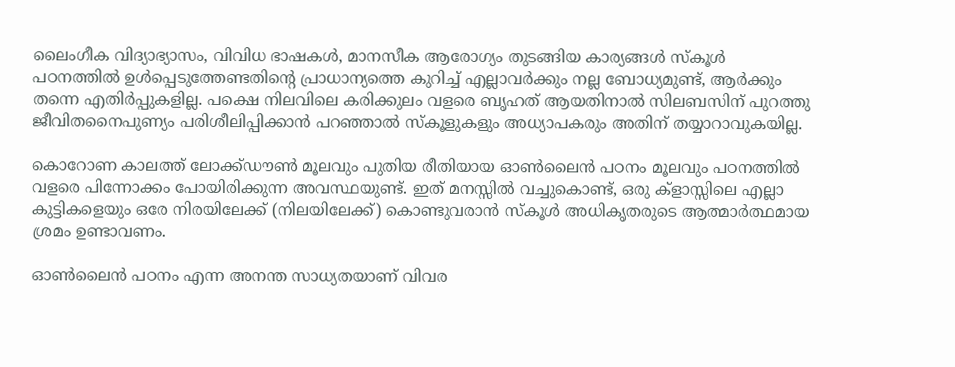ലൈംഗീക വിദ്യാഭ്യാസം, വിവിധ ഭാഷകൾ, മാനസീക ആരോഗ്യം തുടങ്ങിയ കാര്യങ്ങൾ സ്‌കൂൾ പഠനത്തിൽ ഉൾപ്പെടുത്തേണ്ടതിന്റെ പ്രാധാന്യത്തെ കുറിച്ച് എല്ലാവർക്കും നല്ല ബോധ്യമുണ്ട്, ആർക്കും തന്നെ എതിർപ്പുകളില്ല. പക്ഷെ നിലവിലെ കരിക്കുലം വളരെ ബൃഹത് ആയതിനാൽ സിലബസിന് പുറത്തു ജീവിതനൈപുണ്യം പരിശീലിപ്പിക്കാൻ പറഞ്ഞാൽ സ്‌കൂളുകളും അധ്യാപകരും അതിന് തയ്യാറാവുകയില്ല.

കൊറോണ കാലത്ത് ലോക്ക്ഡൗൺ മൂലവും പുതിയ രീതിയായ ഓൺലൈൻ പഠനം മൂലവും പഠനത്തിൽ വളരെ പിന്നോക്കം പോയിരിക്കുന്ന അവസ്ഥയുണ്ട്. ഇത് മനസ്സിൽ വച്ചുകൊണ്ട്, ഒരു ക്‌ളാസ്സിലെ എല്ലാ കുട്ടികളെയും ഒരേ നിരയിലേക്ക് (നിലയിലേക്ക്) കൊണ്ടുവരാൻ സ്‌കൂൾ അധികൃതരുടെ ആത്മാർത്ഥമായ ശ്രമം ഉണ്ടാവണം.

ഓൺലൈൻ പഠനം എന്ന അനന്ത സാധ്യതയാണ് വിവര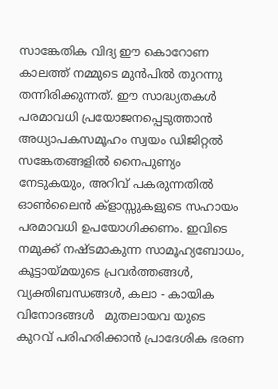സാങ്കേതിക വിദ്യ ഈ കൊറോണ കാലത്ത് നമ്മുടെ മുൻപിൽ തുറന്നു തന്നിരിക്കുന്നത്. ഈ സാദ്ധ്യതകൾ പരമാവധി പ്രയോജനപ്പെടുത്താൻ അധ്യാപകസമൂഹം സ്വയം ഡിജിറ്റൽ സങ്കേതങ്ങളിൽ നൈപുണ്യം നേടുകയും, അറിവ് പകരുന്നതിൽ ഓൺലൈൻ ക്‌ളാസ്സുകളുടെ സഹായം പരമാവധി ഉപയോഗിക്കണം. ഇവിടെ നമുക്ക് നഷ്ടമാകുന്ന സാമൂഹ്യബോധം, കൂട്ടായ്മയുടെ പ്രവർത്തങ്ങൾ, വ്യക്തിബന്ധങ്ങൾ, കലാ - കായിക വിനോദങ്ങൾ   മുതലായവ യുടെ കുറവ് പരിഹരിക്കാൻ പ്രാദേശിക ഭരണ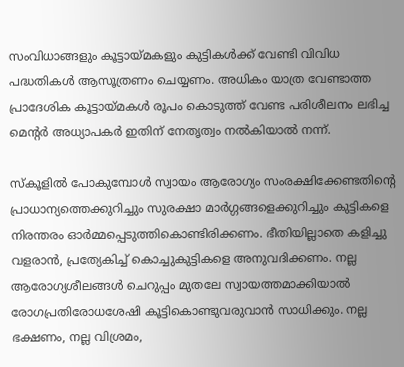സംവിധാങ്ങളും കൂട്ടായ്മകളും കുട്ടികൾക്ക് വേണ്ടി വിവിധ പദ്ധതികൾ ആസൂത്രണം ചെയ്യണം. അധികം യാത്ര വേണ്ടാത്ത പ്രാദേശിക കൂട്ടായ്മകൾ രൂപം കൊടുത്ത് വേണ്ട പരിശീലനം ലഭിച്ച മെന്റർ അധ്യാപകർ ഇതിന് നേതൃത്വം നൽകിയാൽ നന്ന്.

സ്‌കൂളിൽ പോകുമ്പോൾ സ്വായം ആരോഗ്യം സംരക്ഷിക്കേണ്ടതിന്റെ പ്രാധാന്യത്തെക്കുറിച്ചും സുരക്ഷാ മാർഗ്ഗങ്ങളെക്കുറിച്ചും കുട്ടികളെ നിരന്തരം ഓർമ്മപ്പെടുത്തികൊണ്ടിരിക്കണം. ഭീതിയില്ലാതെ കളിച്ചു വളരാൻ, പ്രത്യേകിച്ച് കൊച്ചുകുട്ടികളെ അനുവദിക്കണം. നല്ല ആരോഗ്യശീലങ്ങൾ ചെറുപ്പം മുതലേ സ്വായത്തമാക്കിയാൽ രോഗപ്രതിരോധശേഷി കൂട്ടികൊണ്ടുവരുവാൻ സാധിക്കും. നല്ല ഭക്ഷണം, നല്ല വിശ്രമം,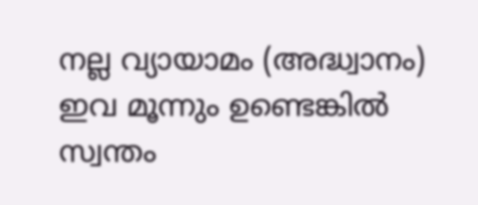നല്ല വ്യായാമം (അദ്ധ്വാനം) ഇവ മൂന്നും ഉണ്ടെങ്കിൽ സ്വന്തം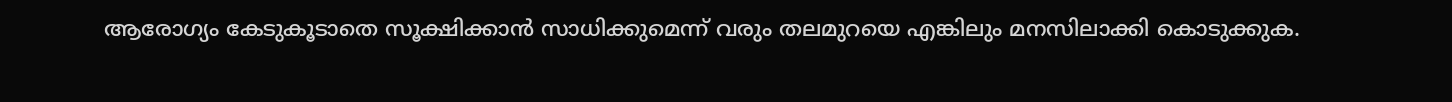ആരോഗ്യം കേടുകൂടാതെ സൂക്ഷിക്കാൻ സാധിക്കുമെന്ന് വരും തലമുറയെ എങ്കിലും മനസിലാക്കി കൊടുക്കുക.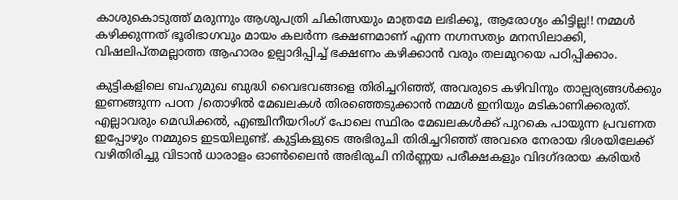കാശുകൊടുത്ത് മരുന്നും ആശുപത്രി ചികിത്സയും മാത്രമേ ലഭിക്കൂ, ആരോഗ്യം കിട്ടില്ല!! നമ്മൾ കഴിക്കുന്നത് ഭൂരിഭാഗവും മായം കലർന്ന ഭക്ഷണമാണ് എന്ന നഗ്നസത്യം മനസിലാക്കി, വിഷലിപ്തമല്ലാത്ത ആഹാരം ഉല്പാദിപ്പിച്ച് ഭക്ഷണം കഴിക്കാൻ വരും തലമുറയെ പഠിപ്പിക്കാം.

കുട്ടികളിലെ ബഹുമുഖ ബുദ്ധി വൈഭവങ്ങളെ തിരിച്ചറിഞ്ഞ്, അവരുടെ കഴിവിനും താല്പര്യങ്ങൾക്കും ഇണങ്ങുന്ന പഠന /തൊഴിൽ മേഖലകൾ തിരഞ്ഞെടുക്കാൻ നമ്മൾ ഇനിയും മടികാണിക്കരുത്. എല്ലാവരും മെഡിക്കൽ, എഞ്ചിനീയറിംഗ് പോലെ സ്ഥിരം മേഖലകൾക്ക് പുറകെ പായുന്ന പ്രവണത ഇപ്പോഴും നമ്മുടെ ഇടയിലുണ്ട്. കുട്ടികളുടെ അഭിരുചി തിരിച്ചറിഞ്ഞ് അവരെ നേരായ ദിശയിലേക്ക് വഴിതിരിച്ചു വിടാൻ ധാരാളം ഓൺലൈൻ അഭിരുചി നിർണ്ണയ പരീക്ഷകളും വിദഗ്ദരായ കരിയർ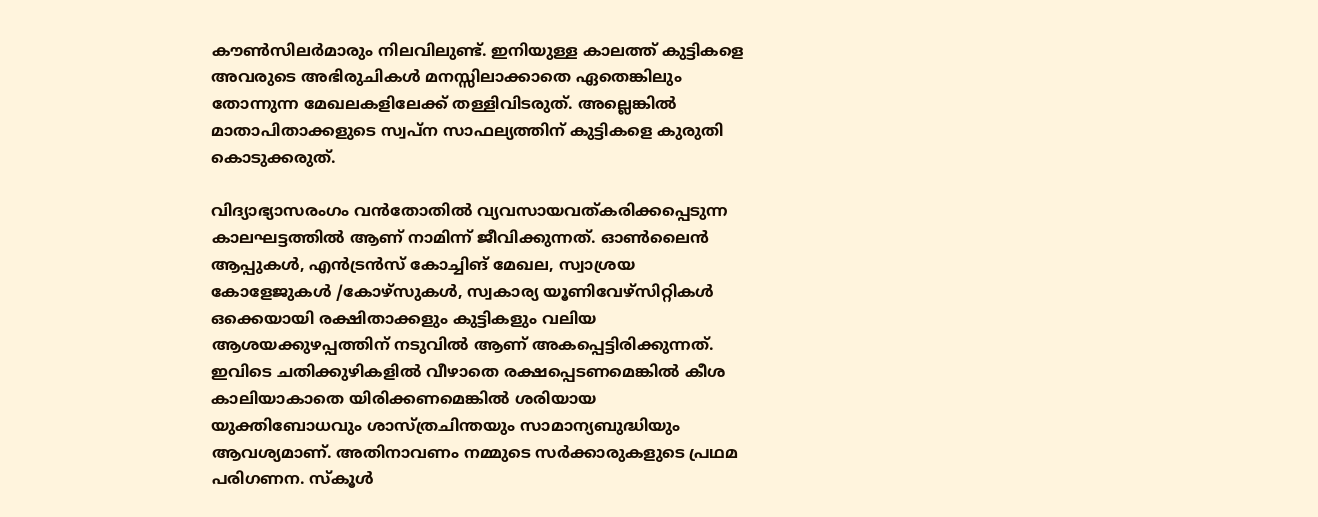കൗൺസിലർമാരും നിലവിലുണ്ട്. ഇനിയുള്ള കാലത്ത് കുട്ടികളെ അവരുടെ അഭിരുചികൾ മനസ്സിലാക്കാതെ ഏതെങ്കിലും തോന്നുന്ന മേഖലകളിലേക്ക് തള്ളിവിടരുത്. അല്ലെങ്കിൽ മാതാപിതാക്കളുടെ സ്വപ്ന സാഫല്യത്തിന് കുട്ടികളെ കുരുതി കൊടുക്കരുത്.

വിദ്യാഭ്യാസരംഗം വൻതോതിൽ വ്യവസായവത്കരിക്കപ്പെടുന്ന കാലഘട്ടത്തിൽ ആണ് നാമിന്ന് ജീവിക്കുന്നത്. ഓൺലൈൻ ആപ്പുകൾ, എൻട്രൻസ് കോച്ചിങ് മേഖല, സ്വാശ്രയ കോളേജുകൾ /കോഴ്‌സുകൾ, സ്വകാര്യ യൂണിവേഴ്സിറ്റികൾ ഒക്കെയായി രക്ഷിതാക്കളും കുട്ടികളും വലിയ ആശയക്കുഴപ്പത്തിന് നടുവിൽ ആണ് അകപ്പെട്ടിരിക്കുന്നത്. ഇവിടെ ചതിക്കുഴികളിൽ വീഴാതെ രക്ഷപ്പെടണമെങ്കിൽ കീശ കാലിയാകാതെ യിരിക്കണമെങ്കിൽ ശരിയായ യുക്തിബോധവും ശാസ്ത്രചിന്തയും സാമാന്യബുദ്ധിയും ആവശ്യമാണ്. അതിനാവണം നമ്മുടെ സർക്കാരുകളുടെ പ്രഥമ പരിഗണന. സ്‌കൂൾ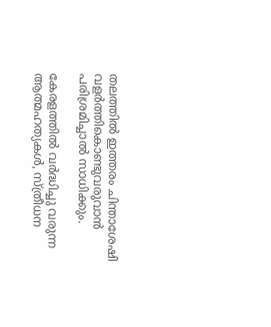തലത്തിൽ ഇത്തരം ചിന്താശേഷി വളർത്തികൊണ്ടുവരുവാൻ പരിശ്രമിച്ചാൽ സാധിക്കും.

കേരളത്തിൽ വർദ്ധിച്ചു വരുന്ന ആത്മഹത്യകൾ, സ്ത്രീധന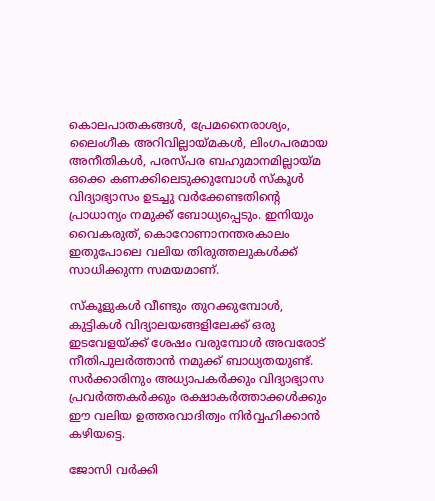കൊലപാതകങ്ങൾ, പ്രേമനൈരാശ്യം, ലൈംഗീക അറിവില്ലായ്മകൾ, ലിംഗപരമായ അനീതികൾ, പരസ്പര ബഹുമാനമില്ലായ്മ ഒക്കെ കണക്കിലെടുക്കുമ്പോൾ സ്‌കൂൾ വിദ്യാഭ്യാസം ഉടച്ചു വർക്കേണ്ടതിന്റെ പ്രാധാന്യം നമുക്ക് ബോധ്യപ്പെടും. ഇനിയും വൈകരുത്, കൊറോണാനന്തരകാലം ഇതുപോലെ വലിയ തിരുത്തലുകൾക്ക് സാധിക്കുന്ന സമയമാണ്.

സ്‌കൂളുകൾ വീണ്ടും തുറക്കുമ്പോൾ, കുട്ടികൾ വിദ്യാലയങ്ങളിലേക്ക് ഒരു ഇടവേളയ്ക്ക് ശേഷം വരുമ്പോൾ അവരോട് നീതിപുലർത്താൻ നമുക്ക് ബാധ്യതയുണ്ട്. സർക്കാരിനും അധ്യാപകർക്കും വിദ്യാഭ്യാസ പ്രവർത്തകർക്കും രക്ഷാകർത്താക്കൾക്കും ഈ വലിയ ഉത്തരവാദിത്വം നിർവ്വഹിക്കാൻ കഴിയട്ടെ.

ജോസി വർക്കി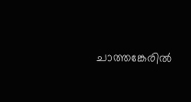ചാത്തങ്കേരിൽ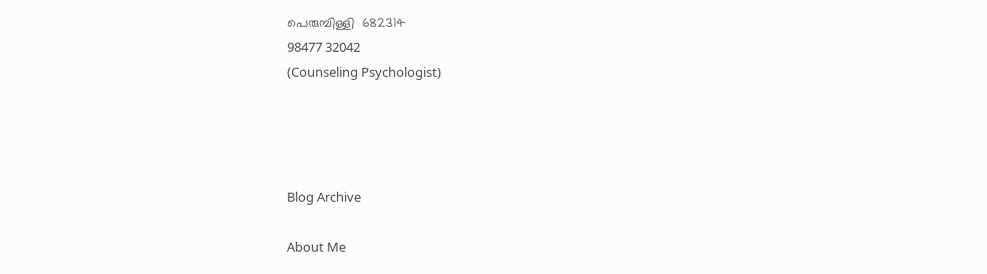പെരുമ്പിള്ളി  682314
98477 32042
(Counseling Psychologist)




Blog Archive

About Me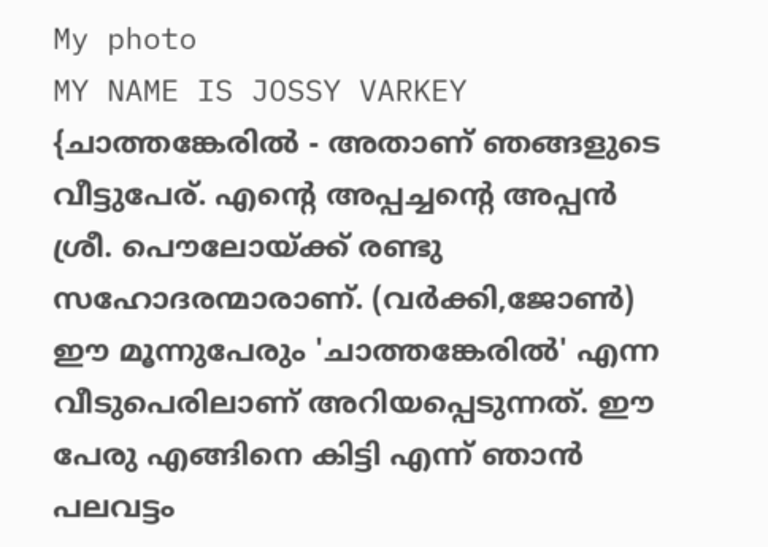My photo
MY NAME IS JOSSY VARKEY {ചാത്തങ്കേരില്‍ - അതാണ് ഞങ്ങളുടെ വീട്ടുപേര്. എന്റെ അപ്പച്ചന്റെ അപ്പന്‍ ശ്രീ. പൌലോയ്ക്ക് രണ്ടു സഹോദരന്മാരാണ്. (വര്‍ക്കി,ജോണ്‍) ഈ മൂന്നുപേരും 'ചാത്തങ്കേരില്‍' എന്ന വീടുപെരിലാണ് അറിയപ്പെടുന്നത്. ഈ പേരു എങ്ങിനെ കിട്ടി എന്ന് ഞാന്‍ പലവട്ടം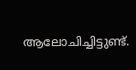ആലോചിച്ചിട്ടുണ്ട്.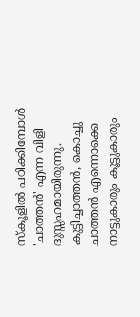സ്കൂളില്‍ പഠിക്കിമ്പോള്‍ 'ചാത്തന്‍' എന്ന വിളി ദുസ്സഹമായിരുന്നു. കുട്ടിച്ചാത്തന്‍, കൊച്ചു ചാത്തന്‍ എന്നൊക്കെ നാട്ടുകാരും കൂട്ടുകാരും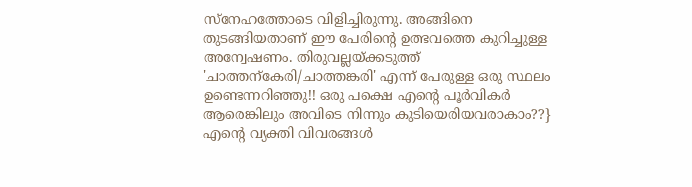സ്നേഹത്തോടെ വിളിച്ചിരുന്നു. അങ്ങിനെ തുടങ്ങിയതാണ്‌ ഈ പേരിന്റെ ഉത്ഭവത്തെ കുറിച്ചുള്ള അന്വേഷണം. തിരുവല്ലയ്ക്കടുത്ത് 'ചാത്തന്കേരി/ചാത്തങ്കരി' എന്ന് പേരുള്ള ഒരു സ്ഥലം ഉണ്ടെന്നറിഞ്ഞു!! ഒരു പക്ഷെ എന്റെ പൂര്‍വികര്‍ ആരെങ്കിലും അവിടെ നിന്നും കുടിയെരിയവരാകാം??} എന്റെ വ്യക്തി വിവരങ്ങള്‍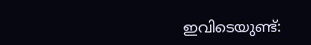ഇവിടെയുണ്ട്: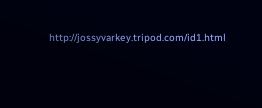http://jossyvarkey.tripod.com/id1.html